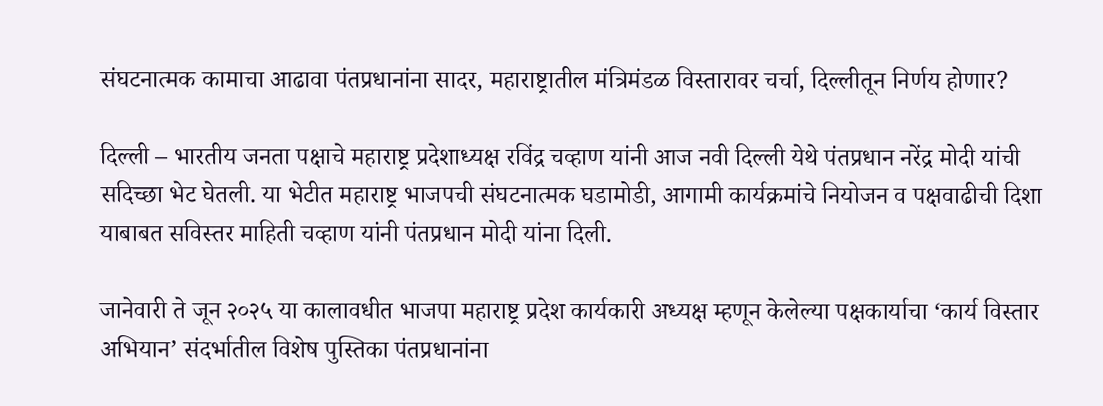संघटनात्मक कामाचा आढावा पंतप्रधानांना सादर, महाराष्ट्रातील मंत्रिमंडळ विस्तारावर चर्चा, दिल्लीतून निर्णय होणार?

दिल्ली – भारतीय जनता पक्षाचे महाराष्ट्र प्रदेशाध्यक्ष रविंद्र चव्हाण यांनी आज नवी दिल्ली येथे पंतप्रधान नरेंद्र मोदी यांची सदिच्छा भेट घेतली. या भेटीत महाराष्ट्र भाजपची संघटनात्मक घडामोडी, आगामी कार्यक्रमांचे नियोजन व पक्षवाढीची दिशा याबाबत सविस्तर माहिती चव्हाण यांनी पंतप्रधान मोदी यांना दिली.

जानेवारी ते जून २०२५ या कालावधीत भाजपा महाराष्ट्र प्रदेश कार्यकारी अध्यक्ष म्हणून केलेल्या पक्षकार्याचा ‘कार्य विस्तार अभियान’ संदर्भातील विशेष पुस्तिका पंतप्रधानांना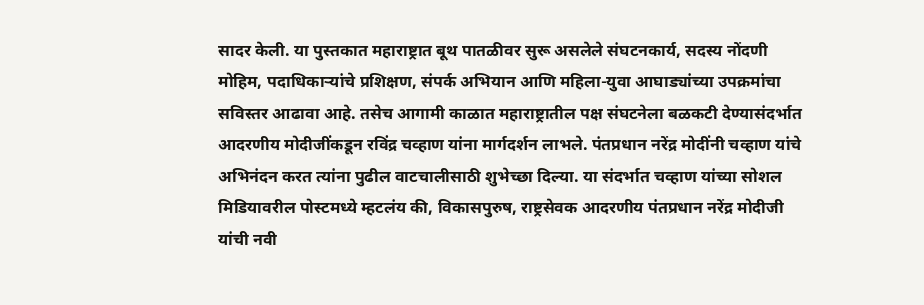सादर केली. या पुस्तकात महाराष्ट्रात बूथ पातळीवर सुरू असलेले संघटनकार्य, सदस्य नोंदणी मोहिम, पदाधिकाऱ्यांचे प्रशिक्षण, संपर्क अभियान आणि महिला-युवा आघाड्यांच्या उपक्रमांचा सविस्तर आढावा आहे. तसेच आगामी काळात महाराष्ट्रातील पक्ष संघटनेला बळकटी देण्यासंदर्भात आदरणीय मोदीजींकडून रविंद्र चव्हाण यांना मार्गदर्शन लाभले. पंतप्रधान नरेंद्र मोदींनी चव्हाण यांचे अभिनंदन करत त्यांना पुढील वाटचालीसाठी शुभेच्छा दिल्या. या संदर्भात चव्हाण यांच्या सोशल मिडियावरील पोस्टमध्ये म्हटलंय की, विकासपुरुष, राष्ट्रसेवक आदरणीय पंतप्रधान नरेंद्र मोदीजी यांची नवी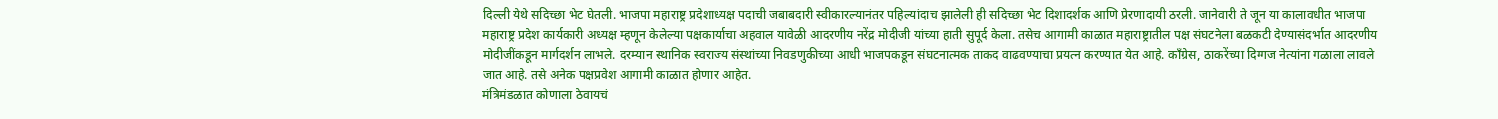दिल्ली येथे सदिच्छा भेट घेतली. भाजपा महाराष्ट्र प्रदेशाध्यक्ष पदाची जबाबदारी स्वीकारल्यानंतर पहिल्यांदाच झालेली ही सदिच्छा भेट दिशादर्शक आणि प्रेरणादायी ठरली. जानेवारी ते जून या कालावधीत भाजपा महाराष्ट्र प्रदेश कार्यकारी अध्यक्ष म्हणून केलेल्या पक्षकार्याचा अहवाल यावेळी आदरणीय नरेंद्र मोदीजी यांच्या हाती सुपूर्द केला. तसेच आगामी काळात महाराष्ट्रातील पक्ष संघटनेला बळकटी देण्यासंदर्भात आदरणीय मोदीजींकडून मार्गदर्शन लाभले. दरम्यान स्थानिक स्वराज्य संस्थांच्या निवडणुकीच्या आधी भाजपकडून संघटनात्मक ताकद वाढवण्याचा प्रयत्न करण्यात येत आहे. काँग्रेस, ठाकरेंच्या दिग्गज नेत्यांना गळाला लावले जात आहे. तसे अनेक पक्षप्रवेश आगामी काळात होणार आहेत.
मंत्रिमंडळात कोणाला ठेवायचं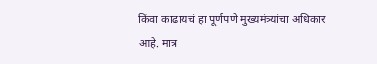किंवा काढायचं हा पूर्णपणे मुख्यमंत्र्यांचा अधिकार आहे. मात्र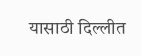यासाठी दिल्लीत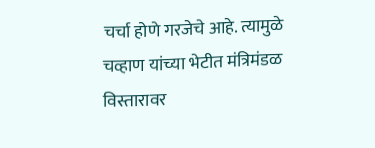चर्चा होणे गरजेचे आहे. त्यामुळे चव्हाण यांच्या भेटीत मंत्रिमंडळ विस्तारावर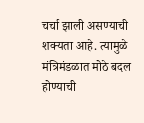चर्चा झाली असण्याची शक्यता आहे. त्यामुळे मंत्रिमंडळात मोठे बदल होण्याची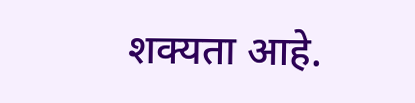शक्यता आहे.